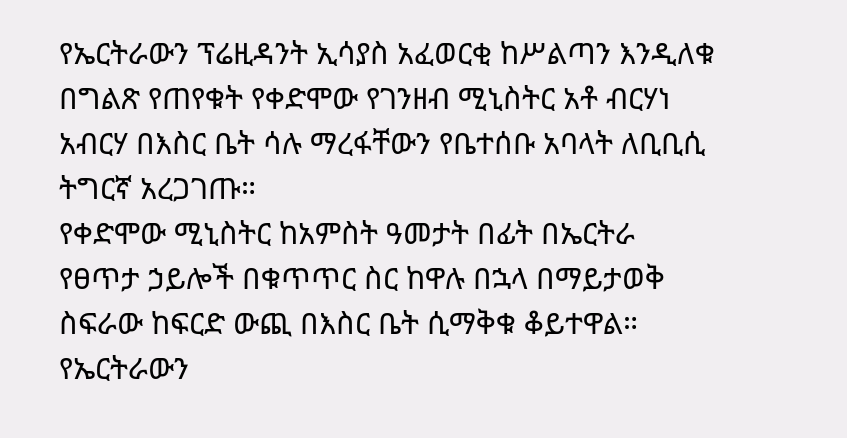የኤርትራውን ፕሬዚዳንት ኢሳያስ አፈወርቂ ከሥልጣን እንዲለቁ በግልጽ የጠየቁት የቀድሞው የገንዘብ ሚኒስትር አቶ ብርሃነ አብርሃ በእስር ቤት ሳሉ ማረፋቸውን የቤተሰቡ አባላት ለቢቢሲ ትግርኛ አረጋገጡ።
የቀድሞው ሚኒስትር ከአምስት ዓመታት በፊት በኤርትራ የፀጥታ ኃይሎች በቁጥጥር ስር ከዋሉ በኋላ በማይታወቅ ስፍራው ከፍርድ ውጪ በእስር ቤት ሲማቅቁ ቆይተዋል።
የኤርትራውን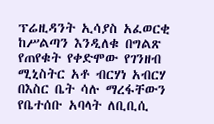ፕሬዚዳንት ኢሳያስ አፈወርቂ ከሥልጣን እንዲለቁ በግልጽ የጠየቁት የቀድሞው የገንዘብ ሚኒስትር አቶ ብርሃነ አብርሃ በእስር ቤት ሳሉ ማረፋቸውን የቤተሰቡ አባላት ለቢቢሲ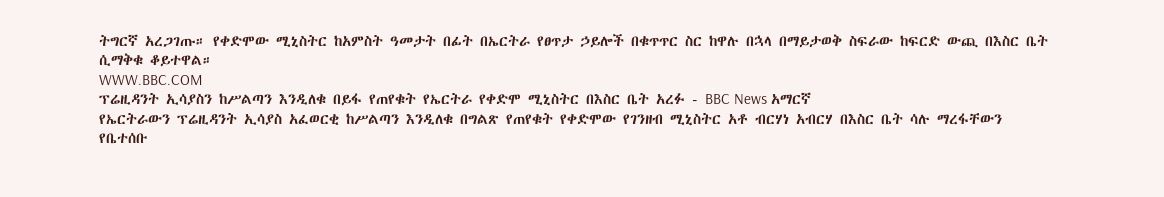ትግርኛ አረጋገጡ። የቀድሞው ሚኒስትር ከአምስት ዓመታት በፊት በኤርትራ የፀጥታ ኃይሎች በቁጥጥር ስር ከዋሉ በኋላ በማይታወቅ ስፍራው ከፍርድ ውጪ በእስር ቤት ሲማቅቁ ቆይተዋል።
WWW.BBC.COM
ፕሬዚዳንት ኢሳያስን ከሥልጣን እንዲለቁ በይፋ የጠየቁት የኤርትራ የቀድሞ ሚኒስትር በእስር ቤት አረፉ - BBC News አማርኛ
የኤርትራውን ፕሬዚዳንት ኢሳያስ አፈወርቂ ከሥልጣን እንዲለቁ በግልጽ የጠየቁት የቀድሞው የገንዘብ ሚኒስትር አቶ ብርሃነ አብርሃ በእስር ቤት ሳሉ ማረፋቸውን የቤተሰቡ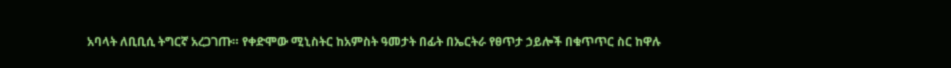አባላት ለቢቢሲ ትግርኛ አረጋገጡ። የቀድሞው ሚኒስትር ከአምስት ዓመታት በፊት በኤርትራ የፀጥታ ኃይሎች በቁጥጥር ስር ከዋሉ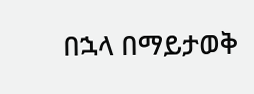በኋላ በማይታወቅ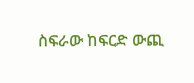ስፍራው ከፍርድ ውጪ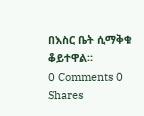በእስር ቤት ሲማቅቁ ቆይተዋል።
0 Comments 0 Shares